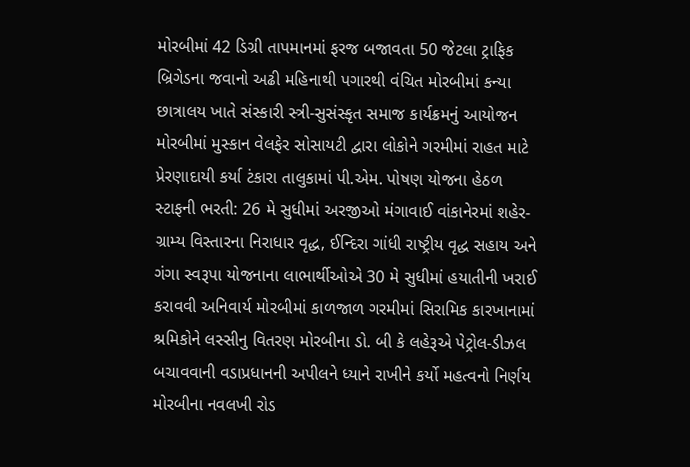મોરબીમાં 42 ડિગ્રી તાપમાનમાં ફરજ બજાવતા 50 જેટલા ટ્રાફિક બ્રિગેડના જવાનો અઢી મહિનાથી પગારથી વંચિત મોરબીમાં કન્યા છાત્રાલય ખાતે સંસ્કારી સ્ત્રી-સુસંસ્કૃત સમાજ કાર્યક્રમનું આયોજન મોરબીમાં મુસ્કાન વેલફેર સોસાયટી દ્વારા લોકોને ગરમીમાં રાહત માટે પ્રેરણાદાયી કર્યા ટંકારા તાલુકામાં પી.એમ. પોષણ યોજના હેઠળ સ્ટાફની ભરતી: 26 મે સુધીમાં અરજીઓ મંગાવાઈ વાંકાનેરમાં શહેર-ગ્રામ્ય વિસ્તારના નિરાધાર વૃદ્ધ, ઈન્દિરા ગાંધી રાષ્ટ્રીય વૃદ્ધ સહાય અને ગંગા સ્વરૂપા યોજનાના લાભાર્થીઓએ 30 મે સુધીમાં હયાતીની ખરાઈ કરાવવી અનિવાર્ય મોરબીમાં કાળજાળ ગરમીમાં સિરામિક કારખાનામાં શ્રમિકોને લસ્સીનુ વિતરણ મોરબીના ડો. બી કે લહેરૂએ પેટ્રોલ-ડીઝલ બચાવવાની વડાપ્રધાનની અપીલને ધ્યાને રાખીને કર્યો મહત્વનો નિર્ણય મોરબીના નવલખી રોડ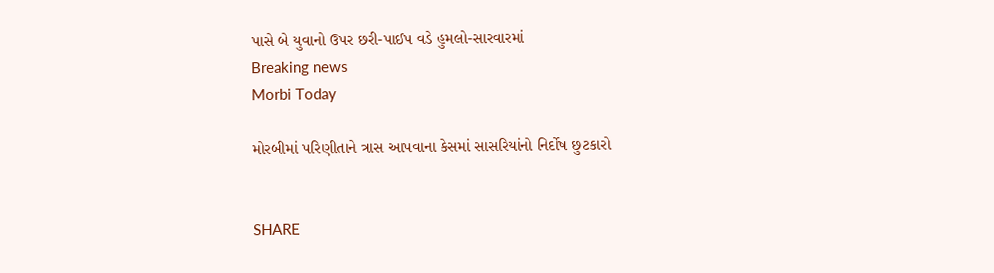પાસે બે યુવાનો ઉપર છરી-પાઈપ વડે હુમલો-સારવારમાં
Breaking news
Morbi Today

મોરબીમાં પરિણીતાને ત્રાસ આપવાના કેસમાં સાસરિયાંનો નિર્દોષ છુટકારો


SHARE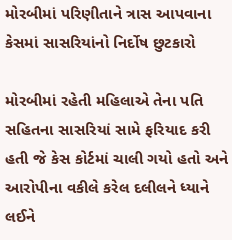મોરબીમાં પરિણીતાને ત્રાસ આપવાના કેસમાં સાસરિયાંનો નિર્દોષ છુટકારો

મોરબીમાં રહેતી મહિલાએ તેના પતિ સહિતના સાસરિયાં સામે ફરિયાદ કરી હતી જે કેસ કોર્ટમાં ચાલી ગયો હતો અને આરોપીના વકીલે કરેલ દલીલને ધ્યાને લઈને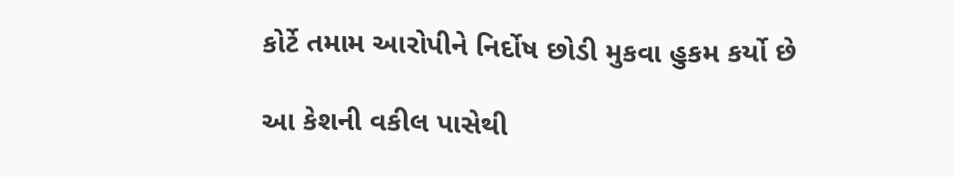કોર્ટે તમામ આરોપીને નિર્દોષ છોડી મુકવા હુકમ કર્યો છે

આ કેશની વકીલ પાસેથી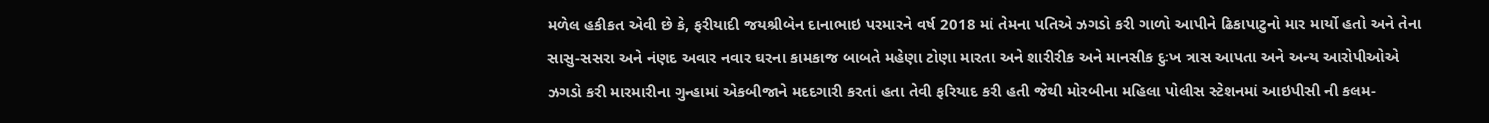મળેલ હકીકત એવી છે કે, ફરીયાદી જયશ્રીબેન દાનાભાઇ પરમારને વર્ષ 2018 માં તેમના પતિએ ઝગડો કરી ગાળો આપીને ઢિકાપાટુનો માર માર્યો હતો અને તેના સાસુ-સસરા અને નંણદ અવાર નવાર ઘરના કામકાજ બાબતે મહેણા ટોણા મારતા અને શારીરીક અને માનસીક દુઃખ ત્રાસ આપતા અને અન્ય આરોપીઓએ ઝગડો કરી મારમારીના ગુન્હામાં એકબીજાને મદદગારી કરતાં હતા તેવી ફરિયાદ કરી હતી જેથી મોરબીના મહિલા પોલીસ સ્ટેશનમાં આઇપીસી ની કલમ-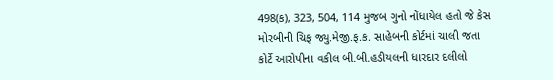498(ક), 323, 504, 114 મુજબ ગુનો નોંધાયેલ હતો જે કેસ મોરબીની ચિફ જ્યુ.મેજી.ફ.ક. સાહેબની કોર્ટમાં ચાલી જતા કોર્ટે આરોપીના વકીલ બી.બી.હડીયલની ધારદાર દલીલો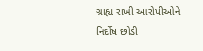ગ્રાહ્ય રાખી આરોપીઓને નિર્દોષ છોડી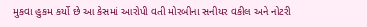મુકવા હુકમ કર્યો છે આ કેસમાં આરોપી વતી મોરબીના સનીયર વકીલ અને નોટરી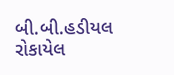બી.બી.હડીયલ રોકાયેલ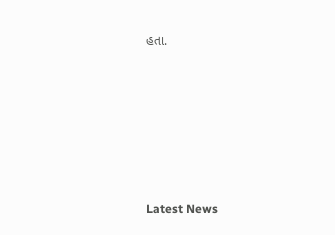હતા.






Latest News